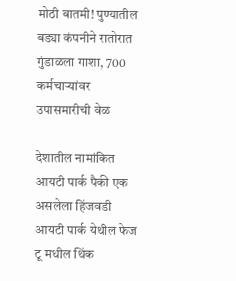मोठी बातमी! पुण्यातील बड्या कंपनीने रातोरात गुंडाळला गाशा, 700 कर्मचाऱ्यांवर उपासमारीची वेळ

देशातील नामांकित आयटी पार्क पैकी एक असलेला हिंजवडी आयटी पार्क येथील फेज टू मधील थिंक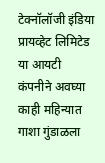टेक्नॉलॉजी इंडिया प्रायव्हेट लिमिटेड या आयटी कंपनीने अवघ्या काही महिन्यात गाशा गुंडाळला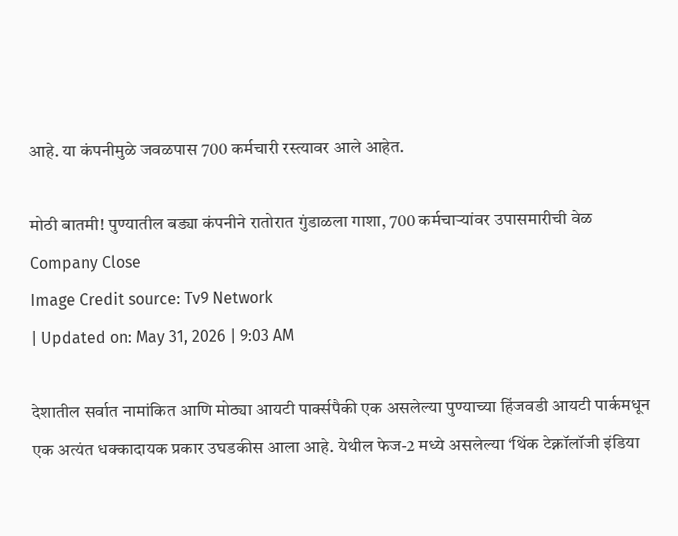आहे. या कंपनीमुळे जवळपास 700 कर्मचारी रस्त्यावर आले आहेत.

मोठी बातमी! पुण्यातील बड्या कंपनीने रातोरात गुंडाळला गाशा, 700 कर्मचाऱ्यांवर उपासमारीची वेळ
Company Close
Image Credit source: Tv9 Network
| Updated on: May 31, 2026 | 9:03 AM

देशातील सर्वात नामांकित आणि मोठ्या आयटी पार्क्सपैकी एक असलेल्या पुण्याच्या हिंजवडी आयटी पार्कमधून एक अत्यंत धक्कादायक प्रकार उघडकीस आला आहे. येथील फेज-2 मध्ये असलेल्या ‘थिंक टेक्नॉलॉजी इंडिया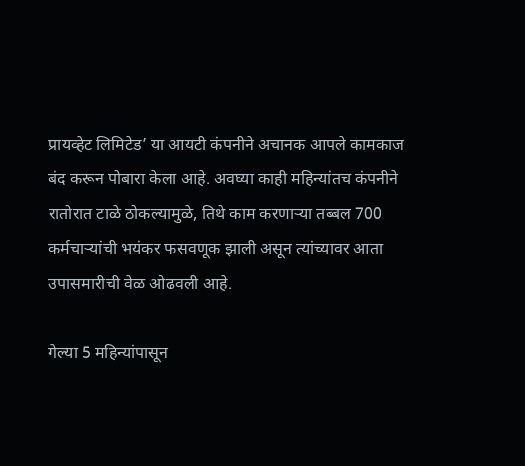प्रायव्हेट लिमिटेड’ या आयटी कंपनीने अचानक आपले कामकाज बंद करून पोबारा केला आहे. अवघ्या काही महिन्यांतच कंपनीने रातोरात टाळे ठोकल्यामुळे, तिथे काम करणाऱ्या तब्बल 700 कर्मचाऱ्यांची भयंकर फसवणूक झाली असून त्यांच्यावर आता उपासमारीची वेळ ओढवली आहे.

गेल्या 5 महिन्यांपासून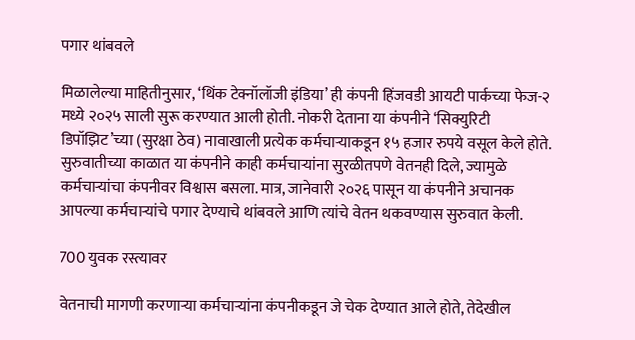पगार थांबवले

मिळालेल्या माहितीनुसार, ‘थिंक टेक्नॉलॉजी इंडिया’ ही कंपनी हिंजवडी आयटी पार्कच्या फेज-२ मध्ये २०२५ साली सुरू करण्यात आली होती. नोकरी देताना या कंपनीने ‘सिक्युरिटी डिपॉझिट’च्या (सुरक्षा ठेव) नावाखाली प्रत्येक कर्मचाऱ्याकडून १५ हजार रुपये वसूल केले होते. सुरुवातीच्या काळात या कंपनीने काही कर्मचाऱ्यांना सुरळीतपणे वेतनही दिले, ज्यामुळे कर्मचाऱ्यांचा कंपनीवर विश्वास बसला. मात्र, जानेवारी २०२६ पासून या कंपनीने अचानक आपल्या कर्मचाऱ्यांचे पगार देण्याचे थांबवले आणि त्यांचे वेतन थकवण्यास सुरुवात केली.

700 युवक रस्त्यावर

वेतनाची मागणी करणाऱ्या कर्मचाऱ्यांना कंपनीकडून जे चेक देण्यात आले होते, तेदेखील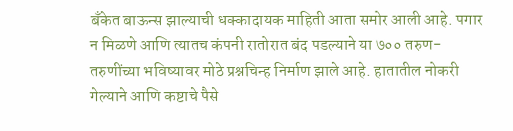बँकेत बाऊन्स झाल्याची धक्कादायक माहिती आता समोर आली आहे. पगार न मिळणे आणि त्यातच कंपनी रातोरात बंद पडल्याने या ७०० तरुण-तरुणींच्या भविष्यावर मोठे प्रश्नचिन्ह निर्माण झाले आहे. हातातील नोकरी गेल्याने आणि कष्टाचे पैसे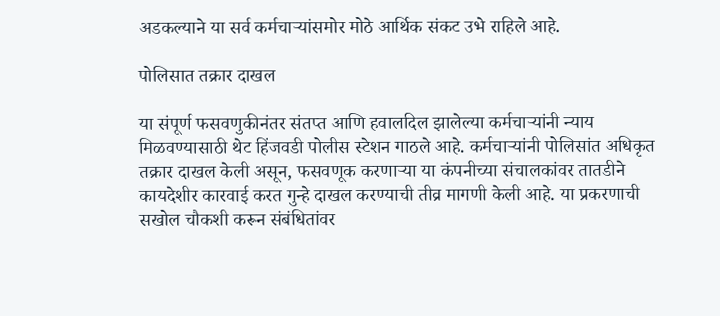अडकल्याने या सर्व कर्मचाऱ्यांसमोर मोठे आर्थिक संकट उभे राहिले आहे.

पोलिसात तक्रार दाखल

या संपूर्ण फसवणुकीनंतर संतप्त आणि हवालदिल झालेल्या कर्मचाऱ्यांनी न्याय मिळवण्यासाठी थेट हिंजवडी पोलीस स्टेशन गाठले आहे. कर्मचाऱ्यांनी पोलिसांत अधिकृत तक्रार दाखल केली असून, फसवणूक करणाऱ्या या कंपनीच्या संचालकांवर तातडीने कायदेशीर कारवाई करत गुन्हे दाखल करण्याची तीव्र मागणी केली आहे. या प्रकरणाची सखोल चौकशी करून संबंधितांवर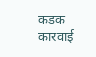कडक कारवाई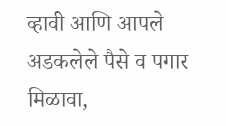व्हावी आणि आपले अडकलेले पैसे व पगार मिळावा,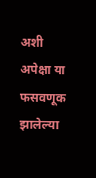अशी अपेक्षा या फसवणूक झालेल्या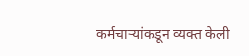कर्मचाऱ्यांकडून व्यक्त केली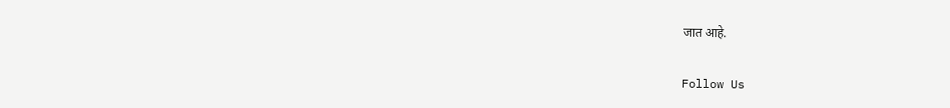जात आहे.

Follow Us